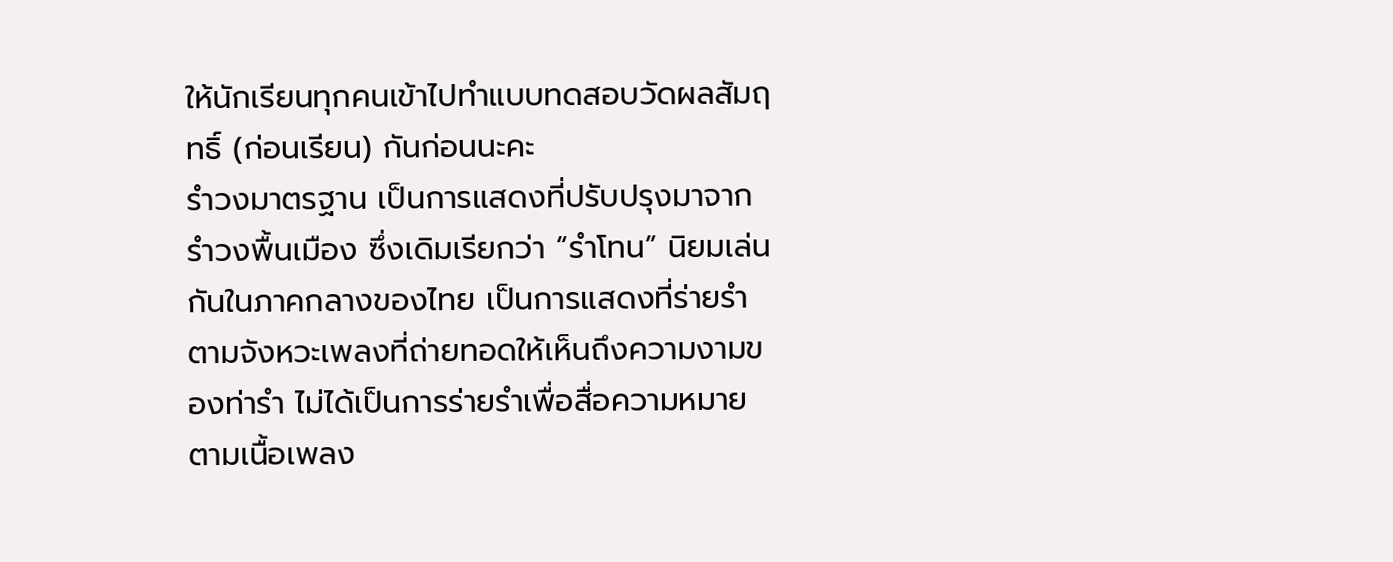ให้นักเรียนทุกคนเข้าไปทำแบบทดสอบวัดผลสัมฤทธิ์ (ก่อนเรียน) กันก่อนนะคะ
รำวงมาตรฐาน เป็นการแสดงที่ปรับปรุงมาจากรำวงพื้นเมือง ซึ่งเดิมเรียกว่า “รำโทน” นิยมเล่นกันในภาคกลางของไทย เป็นการแสดงที่ร่ายรำตามจังหวะเพลงที่ถ่ายทอดให้เห็นถึงความงามของท่ารำ ไม่ได้เป็นการร่ายรำเพื่อสื่อความหมายตามเนื้อเพลง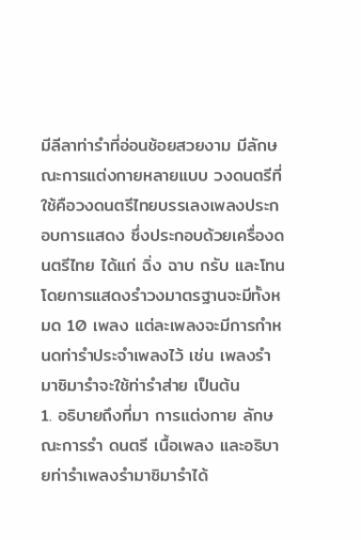มีลีลาท่ารำที่อ่อนช้อยสวยงาม มีลักษณะการแต่งกายหลายแบบ วงดนตรีที่ใช้คือวงดนตรีไทยบรรเลงเพลงประกอบการแสดง ซึ่งประกอบด้วยเครื่องดนตรีไทย ได้แก่ ฉิ่ง ฉาบ กรับ และโทน โดยการแสดงรำวงมาตรฐานจะมีทั้งหมด 10 เพลง แต่ละเพลงจะมีการกำหนดท่ารำประจำเพลงไว้ เช่น เพลงรำมาซิมารำจะใช้ท่ารำส่าย เป็นต้น
1. อธิบายถึงที่มา การแต่งกาย ลักษณะการรำ ดนตรี เนื้อเพลง และอธิบายท่ารำเพลงรำมาซิมารำได้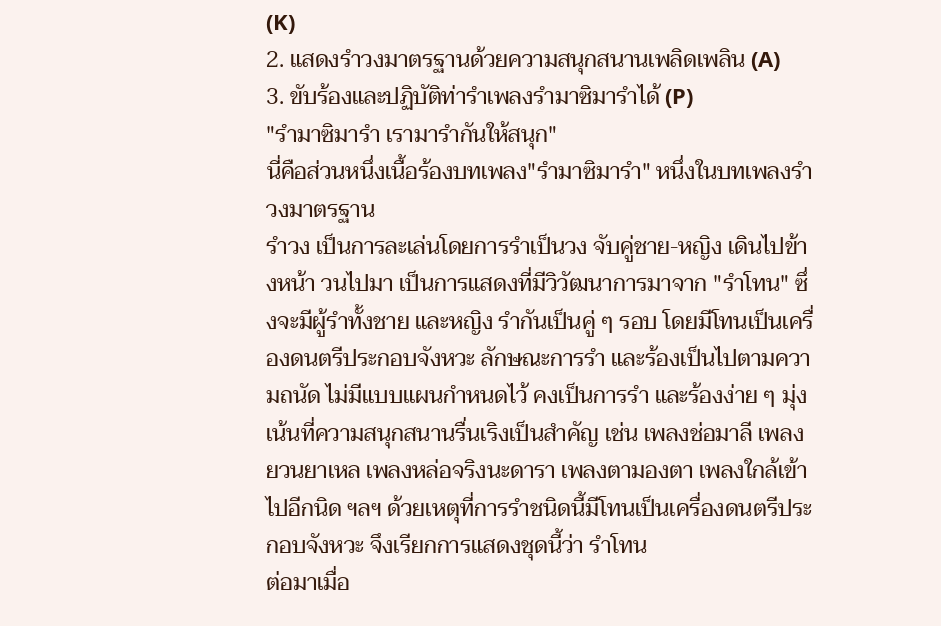(K)
2. แสดงรำวงมาตรฐานด้วยความสนุกสนานเพลิดเพลิน (A)
3. ขับร้องและปฏิบัติท่ารำเพลงรำมาซิมารำได้ (P)
"รำมาซิมารำ เรามารำกันให้สนุก"
นี่คือส่วนหนึ่งเนื้อร้องบทเพลง"รำมาซิมารำ" หนึ่งในบทเพลงรำวงมาตรฐาน
รำวง เป็นการละเล่นโดยการรำเป็นวง จับคู่ชาย-หญิง เดินไปข้างหน้า วนไปมา เป็นการแสดงที่มีวิวัฒนาการมาจาก "รำโทน" ซึ่งจะมีผู้รำทั้งชาย และหญิง รำกันเป็นคู่ ๆ รอบ โดยมีโทนเป็นเครื่องดนตรีประกอบจังหวะ ลักษณะการรำ และร้องเป็นไปตามความถนัด ไม่มีแบบแผนกำหนดไว้ คงเป็นการรำ และร้องง่าย ๆ มุ่งเน้นที่ความสนุกสนานรื่นเริงเป็นสำคัญ เช่น เพลงช่อมาลี เพลงยวนยาเหล เพลงหล่อจริงนะดารา เพลงตามองตา เพลงใกล้เข้าไปอีกนิด ฯลฯ ด้วยเหตุที่การรำชนิดนี้มีโทนเป็นเครื่องดนตรีประกอบจังหวะ จึงเรียกการแสดงชุดนี้ว่า รำโทน
ต่อมาเมื่อ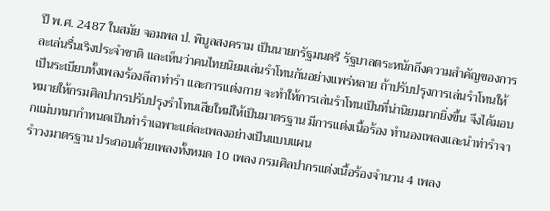ปี พ.ศ. 2487 ในสมัย จอมพล ป. พิบูลสงคราม เป็นนายกรัฐมนตรี รัฐบาลตระหนักถึงความสำคัญของการละเล่นรื่นเริงประจำชาติ และเห็นว่าคนไทยนิยมเล่นรำโทนกันอย่างแพร่หลาย ถ้าปรับปรุงการเล่นรำโทนให้เป็นระเบียบทั้งเพลงร้องลีลาท่ารำ และการแต่งกาย จะทำให้การเล่นรำโทนเป็นที่น่านิยมมากยิ่งขึ้น จึงได้มอบหมายให้กรมศิลปากรปรับปรุงรำโทนเสียใหม่ให้เป็นมาตรฐาน มีการแต่งเนื้อร้อง ทำนองเพลงและนำท่ารำจากแม่บทมากำหนดเป็นท่ารำเฉพาะแต่ละเพลงอย่างเป็นแบบแผน
รำวงมาตรฐาน ประกอบด้วยเพลงทั้งหมด 10 เพลง กรมศิลปากรแต่งเนื้อร้องจำนวน 4 เพลง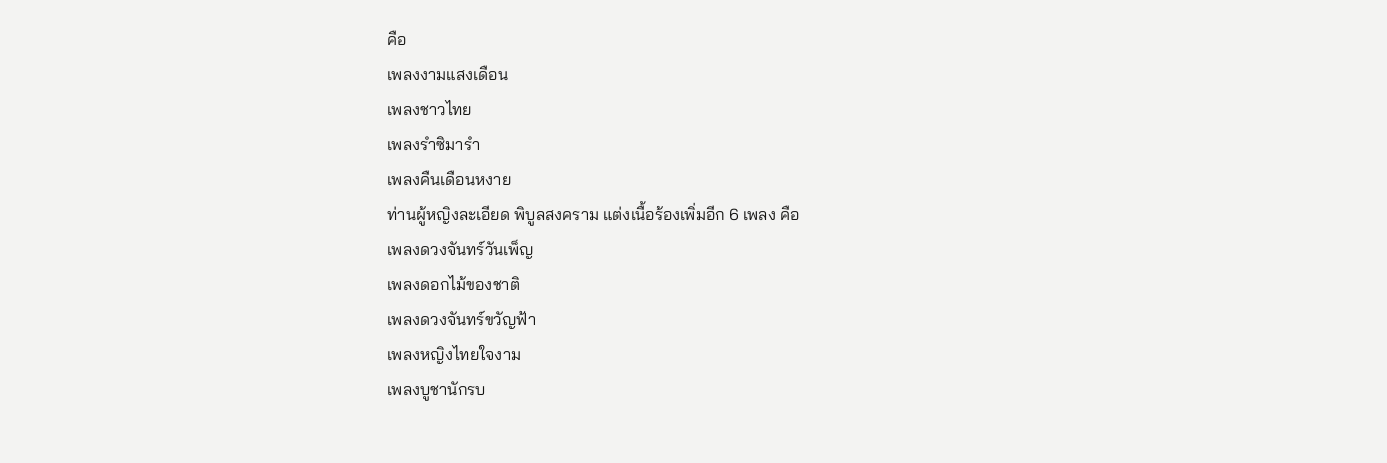คือ
เพลงงามแสงเดือน
เพลงชาวไทย
เพลงรำซิมารำ
เพลงคืนเดือนหงาย
ท่านผู้หญิงละเอียด พิบูลสงคราม แต่งเนื้อร้องเพิ่มอีก 6 เพลง คือ
เพลงดวงจันทร์วันเพ็ญ
เพลงดอกไม้ของชาติ
เพลงดวงจันทร์ขวัญฟ้า
เพลงหญิงไทยใจงาม
เพลงบูชานักรบ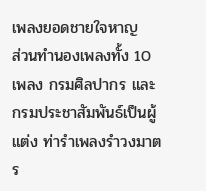เพลงยอดชายใจหาญ
ส่วนทำนองเพลงทั้ง 10 เพลง กรมศิลปากร และกรมประชาสัมพันธ์เป็นผู้แต่ง ท่ารำเพลงรำวงมาตร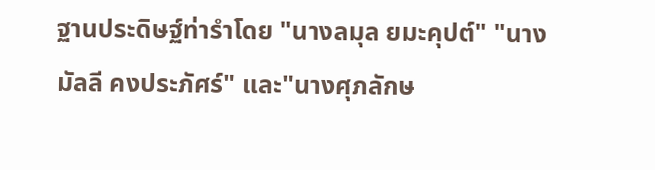ฐานประดิษฐ์ท่ารำโดย "นางลมุล ยมะคุปต์" "นางมัลลี คงประภัศร์" และ"นางศุภลักษ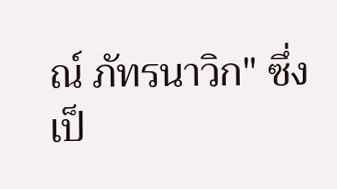ณ์ ภัทรนาวิก" ซึ่งเป็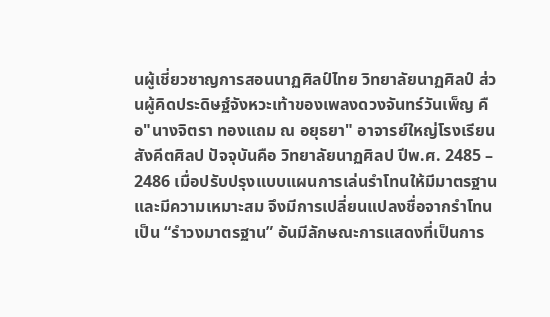นผู้เชี่ยวชาญการสอนนาฏศิลป์ไทย วิทยาลัยนาฏศิลป์ ส่วนผู้คิดประดิษฐ์จังหวะเท้าของเพลงดวงจันทร์วันเพ็ญ คือ"นางจิตรา ทองแถม ณ อยุธยา" อาจารย์ใหญ่โรงเรียนสังคีตศิลป ปัจจุบันคือ วิทยาลัยนาฏศิลป ปีพ.ศ. 2485 – 2486 เมื่อปรับปรุงแบบแผนการเล่นรำโทนให้มีมาตรฐาน และมีความเหมาะสม จึงมีการเปลี่ยนแปลงชื่อจากรำโทนเป็น “รำวงมาตรฐาน” อันมีลักษณะการแสดงที่เป็นการ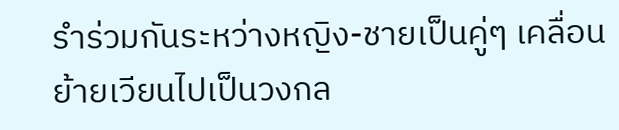รำร่วมกันระหว่างหญิง-ชายเป็นคู่ๆ เคลื่อนย้ายเวียนไปเป็นวงกล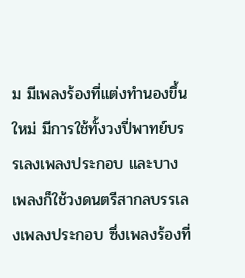ม มีเพลงร้องที่แต่งทำนองขึ้นใหม่ มีการใช้ทั้งวงปี่พาทย์บรรเลงเพลงประกอบ และบางเพลงก็ใช้วงดนตรีสากลบรรเลงเพลงประกอบ ซึ่งเพลงร้องที่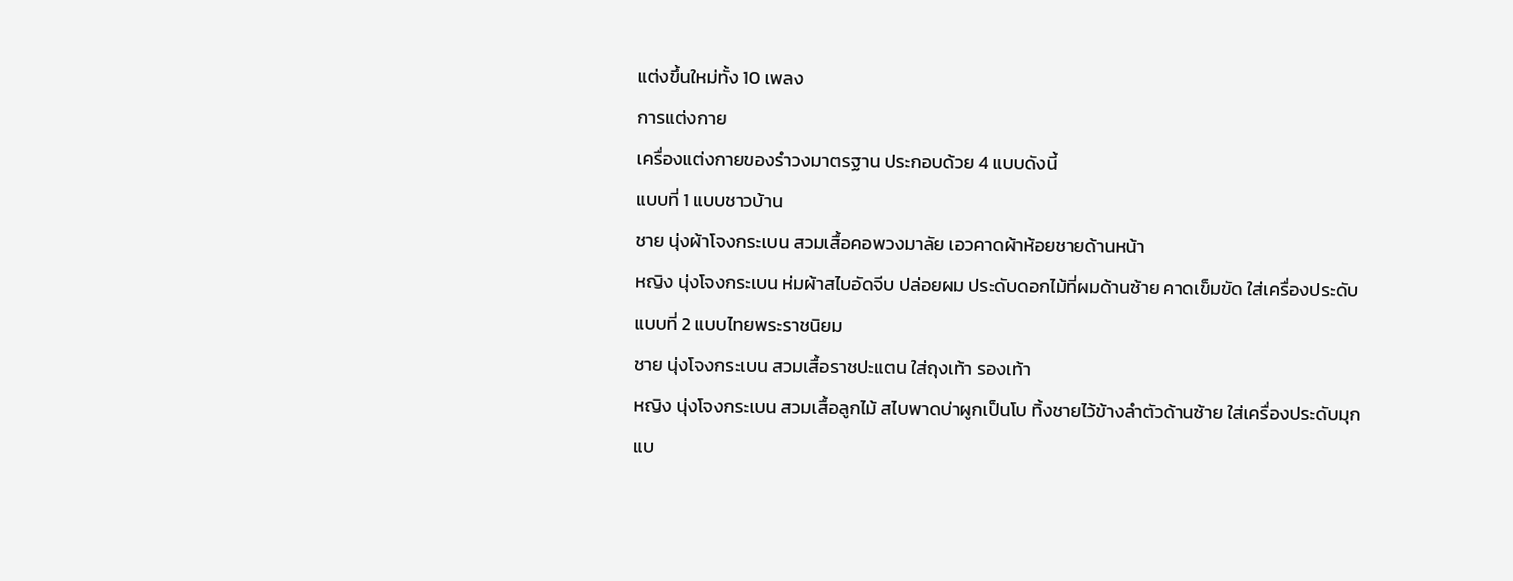แต่งขึ้นใหม่ทั้ง 10 เพลง
การแต่งกาย
เครื่องแต่งกายของรำวงมาตรฐาน ประกอบด้วย 4 แบบดังนี้
แบบที่ 1 แบบชาวบ้าน
ชาย นุ่งผ้าโจงกระเบน สวมเสื้อคอพวงมาลัย เอวคาดผ้าห้อยชายด้านหน้า
หญิง นุ่งโจงกระเบน ห่มผ้าสไบอัดจีบ ปล่อยผม ประดับดอกไม้ที่ผมด้านซ้าย คาดเข็มขัด ใส่เครื่องประดับ
แบบที่ 2 แบบไทยพระราชนิยม
ชาย นุ่งโจงกระเบน สวมเสื้อราชปะแตน ใส่ถุงเท้า รองเท้า
หญิง นุ่งโจงกระเบน สวมเสื้อลูกไม้ สไบพาดบ่าผูกเป็นโบ ทิ้งชายไว้ข้างลำตัวด้านซ้าย ใส่เครื่องประดับมุก
แบ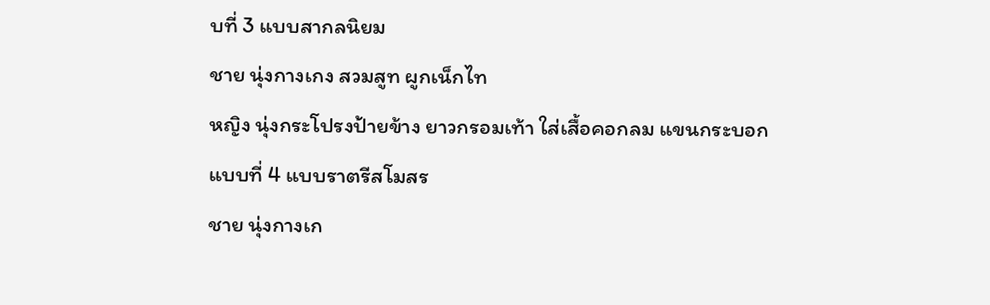บที่ 3 แบบสากลนิยม
ชาย นุ่งกางเกง สวมสูท ผูกเน็กไท
หญิง นุ่งกระโปรงป้ายข้าง ยาวกรอมเท้า ใส่เสื้อคอกลม แขนกระบอก
แบบที่ 4 แบบราตรีสโมสร
ชาย นุ่งกางเก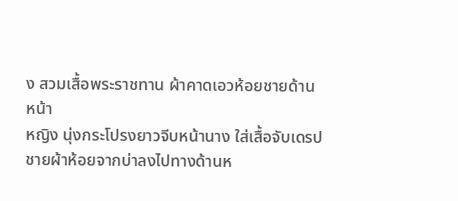ง สวมเสื้อพระราชทาน ผ้าคาดเอวห้อยชายด้านหน้า
หญิง นุ่งกระโปรงยาวจีบหน้านาง ใส่เสื้อจับเดรป ชายผ้าห้อยจากบ่าลงไปทางด้านห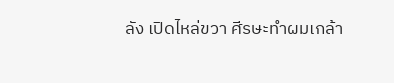ลัง เปิดไหล่ขวา ศีรษะทำผมเกล้า